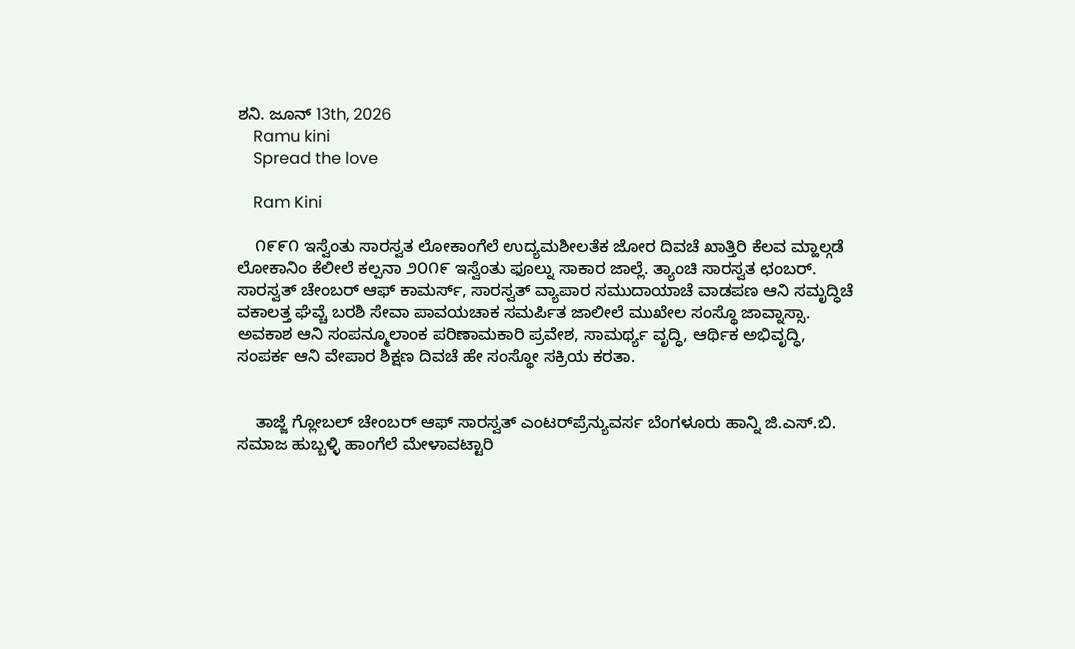ಶನಿ. ಜೂನ್ 13th, 2026
    Ramu kini
    Spread the love

    Ram Kini

    ೧೯೯೧ ಇಸ್ವೆಂತು ಸಾರಸ್ವತ ಲೋಕಾಂಗೆಲೆ ಉದ್ಯಮಶೀಲತೆಕ ಜೋರ ದಿವಚೆ ಖಾತ್ತಿರಿ ಕೆಲವ ಮ್ಹಾಲ್ಗಡೆ ಲೋಕಾನಿಂ ಕೆಲೀಲೆ ಕಲ್ಪನಾ ೨೦೧೯ ಇಸ್ವೆಂತು ಫೂಲ್ನು ಸಾಕಾರ ಜಾಲ್ಲೆ. ತ್ಯಾಂಚಿ ಸಾರಸ್ವತ ಛಂಬರ್. ಸಾರಸ್ವತ್ ಚೇಂಬರ್ ಆಫ್ ಕಾಮರ್ಸ್, ಸಾರಸ್ವತ್ ವ್ಯಾಪಾರ ಸಮುದಾಯಾಚೆ ವಾಡಪಣ ಆನಿ ಸಮೃದ್ಧಿಚೆ ವಕಾಲತ್ತ ಘೆವ್ಚೆ ಬರಶಿ ಸೇವಾ ಪಾವಯಚಾಕ ಸಮರ್ಪಿತ ಜಾಲೀಲೆ ಮುಖೇಲ ಸಂಸ್ಥೊ ಜಾವ್ನಾಸ್ಸಾ. ಅವಕಾಶ ಆನಿ ಸಂಪನ್ಮೂಲಾಂಕ ಪರಿಣಾಮಕಾರಿ ಪ್ರವೇಶ, ಸಾಮರ್ಥ್ಯ ವೃದ್ಧಿ, ಆರ್ಥಿಕ ಅಭಿವೃದ್ಧಿ, ಸಂಪರ್ಕ ಆನಿ ವೇಪಾರ ಶಿಕ್ಷಣ ದಿವಚೆ ಹೇ ಸಂಸ್ಥೋ ಸಕ್ರಿಯ ಕರತಾ.


    ತಾಜ್ಜೆ ಗ್ಲೋಬಲ್ ಚೇಂಬರ್ ಆಫ್ ಸಾರಸ್ವತ್ ಎಂಟರ್‌ಪ್ರೆನ್ಯುವರ್ಸ ಬೆಂಗಳೂರು ಹಾನ್ನಿ ಜಿ.ಎಸ್.ಬಿ. ಸಮಾಜ ಹುಬ್ಬಳ್ಳಿ ಹಾಂಗೆಲೆ ಮೇಳಾವಟ್ಟಾರಿ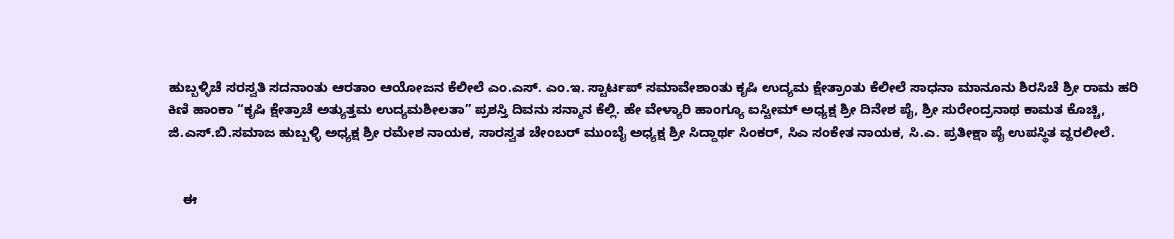ಹುಬ್ಬಳ್ಳಿಚೆ ಸರಸ್ವತಿ ಸದನಾಂತು ಆರತಾಂ ಆಯೋಜನ ಕೆಲೀಲೆ ಎಂ.ಎಸ್. ಎಂ.ಇ. ಸ್ಟಾರ್ಟಪ್ ಸಮಾವೇಶಾಂತು ಕೃಷಿ ಉದ್ಯಮ ಕ್ಷೇತ್ರಾಂತು ಕೆಲೀಲೆ ಸಾಧನಾ ಮಾನೂನು ಶಿರಸಿಚೆ ಶ್ರೀ ರಾಮ ಹರಿ ಕಿಣಿ ಹಾಂಕಾ “ಕೃಷಿ ಕ್ಷೇತ್ರಾಚೆ ಅತ್ಯುತ್ತಮ ಉದ್ಯಮಶೀಲತಾ” ಪ್ರಶಸ್ತಿ ದಿವನು ಸನ್ಮಾನ ಕೆಲ್ಲಿ. ಹೇ ವೇಳ್ಯಾರಿ ಹಾಂಗ್ಯೂ ಐಸ್ಟೀಮ್ ಅಧ್ಯಕ್ಷ ಶ್ರೀ ದಿನೇಶ ಪೈ, ಶ್ರೀ ಸುರೇಂದ್ರನಾಥ ಕಾಮತ ಕೊಚ್ಚಿ, ಜಿ.ಎಸ್.ಬಿ.ಸಮಾಜ ಹುಬ್ಬಳ್ಳಿ ಅಧ್ಯಕ್ಷ ಶ್ರೀ ರಮೇಶ ನಾಯಕ, ಸಾರಸ್ವತ ಚೇಂಬರ್ ಮುಂಬೈ ಅಧ್ಯಕ್ಷ ಶ್ರೀ ಸಿದ್ದಾರ್ಥ ಸಿಂಕರ್, ಸಿ‌ಎ ಸಂಕೇತ ನಾಯಕ, ಸಿ.ಎ. ಪ್ರತೀಕ್ಷಾ ಪೈ ಉಪಸ್ಥಿತ ವ್ಹರಲೀಲೆ.


    ಈ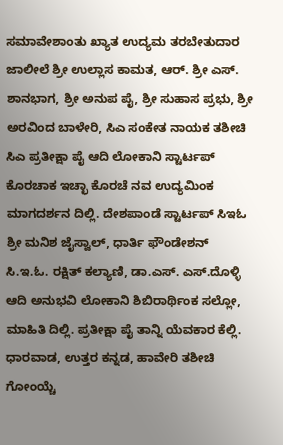ಸಮಾವೇಶಾಂತು ಖ್ಯಾತ ಉದ್ಯಮ ತರಬೇತುದಾರ ಜಾಲೀಲೆ ಶ್ರೀ ಉಲ್ಲಾಸ ಕಾಮತ, ಆರ್. ಶ್ರೀ ಎಸ್. ಶಾನಭಾಗ, ಶ್ರೀ ಅನುಪ ಪೈ, ಶ್ರೀ ಸುಹಾಸ ಪ್ರಭು, ಶ್ರೀ ಅರವಿಂದ ಬಾಳೇರಿ, ಸಿ‌ಎ ಸಂಕೇತ ನಾಯಕ ತಶೀಚಿ ಸಿ‌ಎ ಪ್ರತೀಕ್ಷಾ ಪೈ ಆದಿ ಲೋಕಾನಿ ಸ್ಟಾರ್ಟಪ್ ಕೊರಚಾಕ ಇಚ್ಛಾ ಕೊರಚೆ ನವ ಉದ್ಯಮಿಂಕ ಮಾಗದರ್ಶನ ದಿಲ್ಲಿ. ದೇಶಪಾಂಡೆ ಸ್ಟಾರ್ಟಪ್ ಸಿ‌ಇ‌ಓ ಶ್ರೀ ಮನಿಶ ಜೈಸ್ವಾಲ್, ಧಾರ್ತಿ ಫೌಂಡೇಶನ್ ಸಿ.ಇ.ಓ. ರಕ್ಷಿತ್ ಕಲ್ಯಾಣಿ, ಡಾ.ಎಸ್. ಎಸ್.ದೊಳ್ಳಿ ಆದಿ ಅನುಭವಿ ಲೋಕಾನಿ ಶಿಬಿರಾರ್ಥಿಂಕ ಸಲ್ಲೋ, ಮಾಹಿತಿ ದಿಲ್ಲಿ. ಪ್ರತೀಕ್ಷಾ ಪೈ ತಾನ್ನಿ ಯೆವಕಾರ ಕೆಲ್ಲಿ. ಧಾರವಾಡ, ಉತ್ತರ ಕನ್ನಡ, ಹಾವೇರಿ ತಶೀಚಿ ಗೋಂಯ್ಚೆ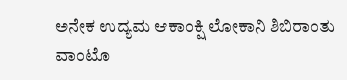ಅನೇಕ ಉದ್ಯಮ ಆಕಾಂಕ್ಷಿ ಲೋಕಾನಿ ಶಿಬಿರಾಂತು ವಾಂಟೊ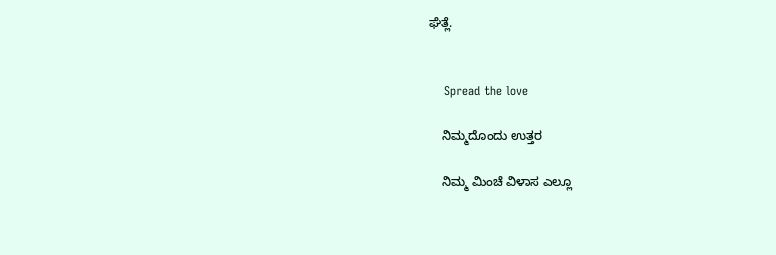ಘೆತ್ಲೆ.


    Spread the love

    ನಿಮ್ಮದೊಂದು ಉತ್ತರ

    ನಿಮ್ಮ ಮಿಂಚೆ ವಿಳಾಸ ಎಲ್ಲೂ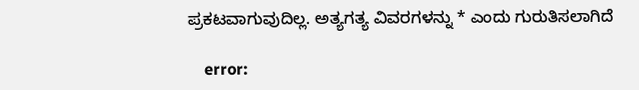ಪ್ರಕಟವಾಗುವುದಿಲ್ಲ. ಅತ್ಯಗತ್ಯ ವಿವರಗಳನ್ನು * ಎಂದು ಗುರುತಿಸಲಾಗಿದೆ

    error: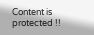Content is protected !!